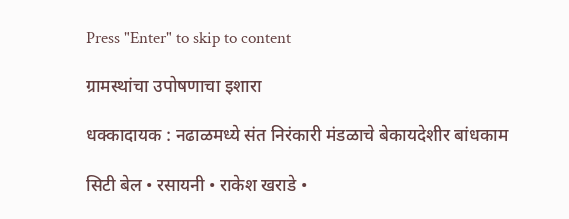Press "Enter" to skip to content

ग्रामस्थांचा उपोषणाचा इशारा

धक्कादायक : नढाळमध्ये संत निरंकारी मंडळाचे बेकायदेशीर बांधकाम

सिटी बेल • रसायनी • राकेश खराडे •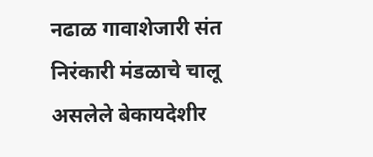नढाळ गावाशेजारी संत निरंकारी मंडळाचे चालू असलेले बेकायदेशीर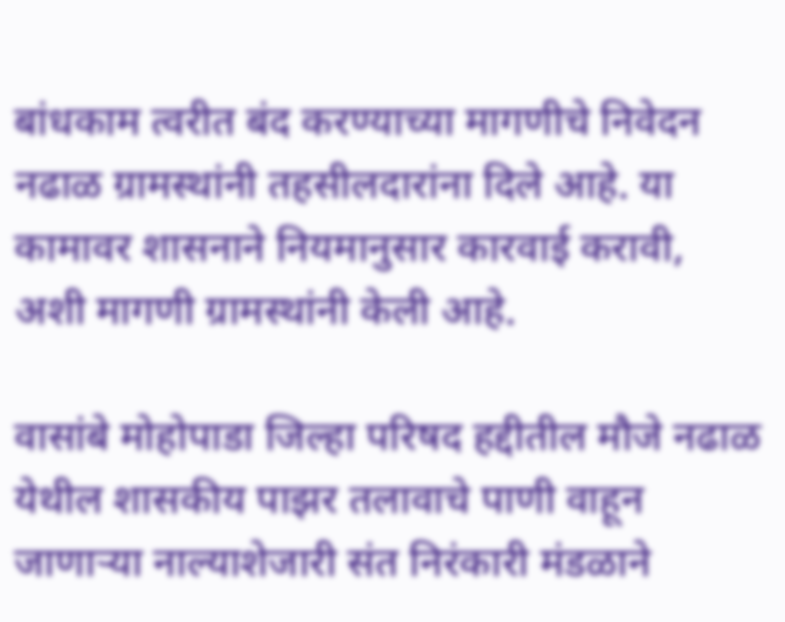बांधकाम त्वरीत बंद करण्याच्या मागणीचे निवेदन नढाळ ग्रामस्थांनी तहसीलदारांना दिले आहे. या कामावर शासनाने नियमानुसार कारवाई करावी, अशी मागणी ग्रामस्थांनी केली आहे.

वासांबे मोहोपाडा जिल्हा परिषद हद्दीतील मौजे नढाळ येथील शासकीय पाझर तलावाचे पाणी वाहून जाणार्‍या नाल्याशेजारी संत निरंकारी मंडळाने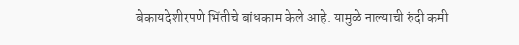बेकायदेशीरपणे भिंतीचे बांधकाम केले आहे. यामुळे नाल्याची रुंदी कमी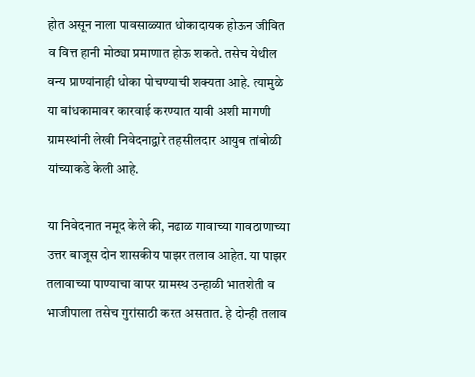होत असून नाला पावसाळ्यात धोकादायक होऊन जीवित व वित्त हानी मोठ्या प्रमाणात होऊ शकते. तसेच येथील वन्य प्राण्यांनाही धोका पोचण्याची शक्यता आहे. त्यामुळे या बांधकामावर कारवाई करण्यात यावी अशी मागणी ग्रामस्थांनी लेखी निवेदनाद्वारे तहसीलदार आयुब तांबोळी यांच्याकडे केली आहे.

या निवेदनात नमूद केले की, नढाळ गावाच्या गावठाणाच्या उत्तर बाजूस दोन शासकीय पाझर तलाव आहेत. या पाझर तलावाच्या पाण्याचा वापर ग्रामस्थ उन्हाळी भातशेती व भाजीपाला तसेच गुरांसाठी करत असतात. हे दोन्ही तलाव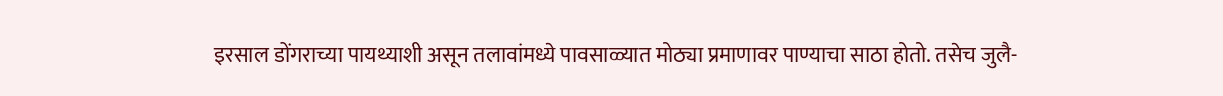इरसाल डोंगराच्या पायथ्याशी असून तलावांमध्ये पावसाळ्यात मोठ्या प्रमाणावर पाण्याचा साठा होतो. तसेच जुलै-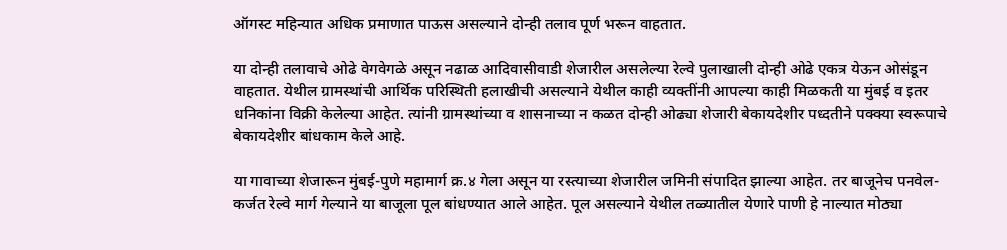ऑगस्ट महिन्यात अधिक प्रमाणात पाऊस असल्याने दोन्ही तलाव पूर्ण भरून वाहतात.

या दोन्ही तलावाचे ओढे वेगवेगळे असून नढाळ आदिवासीवाडी शेजारील असलेल्या रेल्वे पुलाखाली दोन्ही ओढे एकत्र येऊन ओसंडून वाहतात. येथील ग्रामस्थांची आर्थिक परिस्थिती हलाखीची असल्याने येथील काही व्यक्तींनी आपल्या काही मिळकती या मुंबई व इतर धनिकांना विक्री केलेल्या आहेत. त्यांनी ग्रामस्थांच्या व शासनाच्या न कळत दोन्ही ओढ्या शेजारी बेकायदेशीर पध्दतीने पक्क्या स्वरूपाचे बेकायदेशीर बांधकाम केले आहे.

या गावाच्या शेजारून मुंबई-पुणे महामार्ग क्र.४ गेला असून या रस्त्याच्या शेजारील जमिनी संपादित झाल्या आहेत. तर बाजूनेच पनवेल-कर्जत रेल्वे मार्ग गेल्याने या बाजूला पूल बांधण्यात आले आहेत. पूल असल्याने येथील तळ्यातील येणारे पाणी हे नाल्यात मोठ्या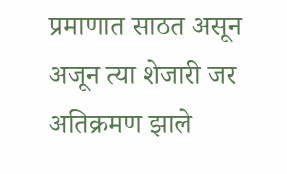प्रमाणात साठत असून अजून त्या शेजारी जर अतिक्रमण झाले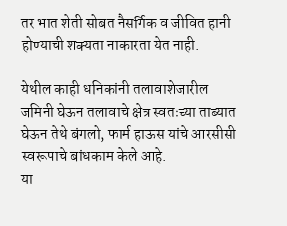तर भात शेती सोबत नैसर्गिक व जीवित हानी होण्याची शक्यता नाकारता येत नाही.

येथील काही धनिकांनी तलावाशेजारील जमिनी घेऊन तलावाचे क्षेत्र स्वतःच्या ताब्यात घेऊन तेथे बंगलो, फार्म हाऊस यांचे आरसीसी स्वरूपाचे बांधकाम केले आहे.
या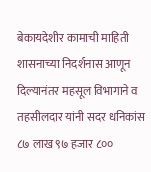बेकायदेशीर कामाची माहिती शासनाच्या निदर्शनास आणून दिल्यानंतर महसूल विभागाने व तहसीलदार यांनी सदर धनिकांस ८७ लाख ९७ हजार ८००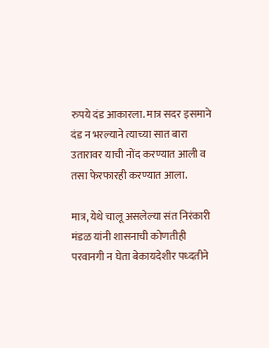रुपये दंड आकारला. मात्र सदर इसमाने दंड न भरल्याने त्याच्या सात बारा उतारावर याची नोंद करण्यात आली व तसा फेरफारही करण्यात आला.

मात्र, येथे चालू असलेल्या संत निरंकारी मंडळ यांनी शासनाची कोणतीही परवानगी न घेता बेकायदेशीर पध्दतीने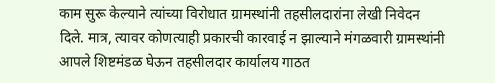काम सुरू केल्याने त्यांच्या विरोधात ग्रामस्थांनी तहसीलदारांना लेखी निवेदन दिले. मात्र, त्यावर कोणत्याही प्रकारची कारवाई न झाल्याने मंगळवारी ग्रामस्थांनी आपले शिष्टमंडळ घेऊन तहसीलदार कार्यालय गाठत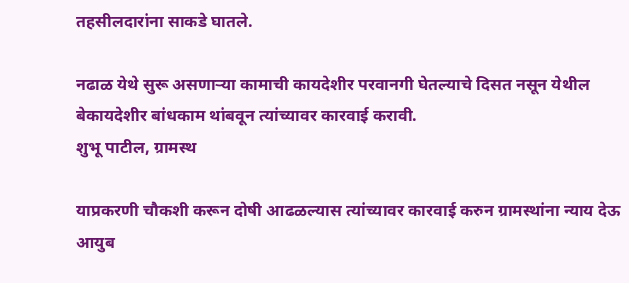तहसीलदारांना साकडे घातले.

नढाळ येथे सुरू असणाऱ्या कामाची कायदेशीर परवानगी घेतल्याचे दिसत नसून येथील बेकायदेशीर बांधकाम थांबवून त्यांच्यावर कारवाई करावी.
शुभू पाटील, ग्रामस्थ

याप्रकरणी चौकशी करून दोषी आढळल्यास त्यांच्यावर कारवाई करुन ग्रामस्थांना न्याय देऊ
आयुब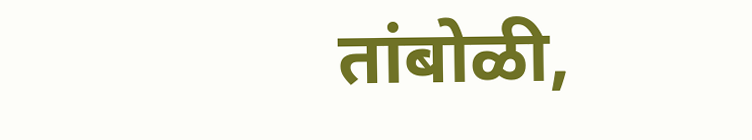तांबोळी,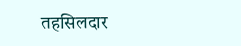तहसिलदार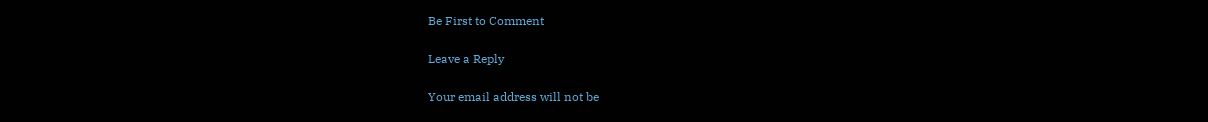Be First to Comment

Leave a Reply

Your email address will not be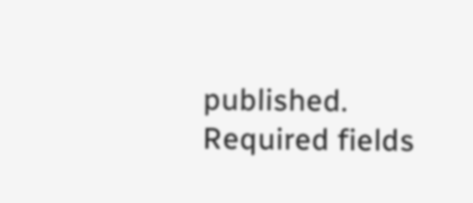published. Required fields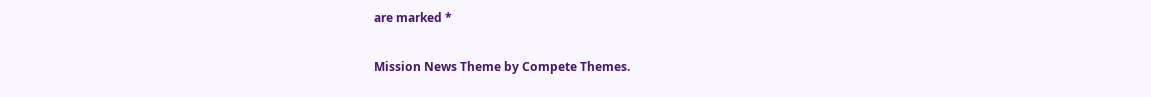are marked *

Mission News Theme by Compete Themes.